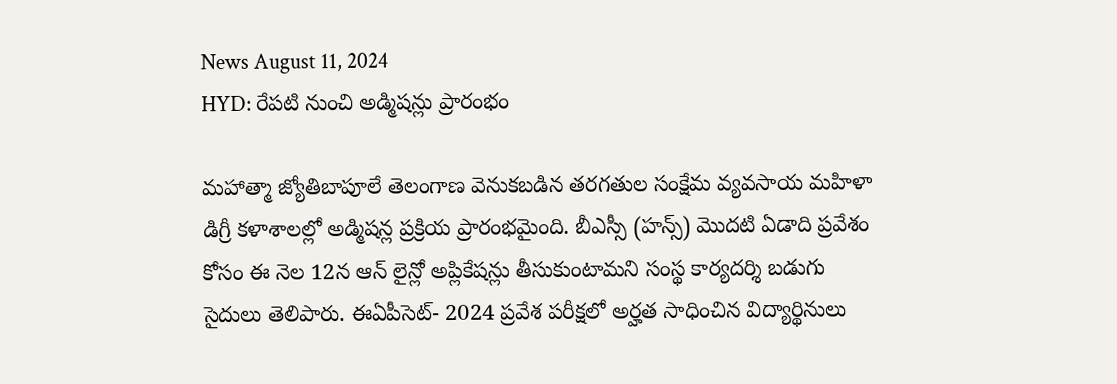News August 11, 2024
HYD: రేపటి నుంచి అడ్మిషన్లు ప్రారంభం

మహాత్మా జ్యోతిబాపూలే తెలంగాణ వెనుకబడిన తరగతుల సంక్షేమ వ్యవసాయ మహిళా డిగ్రీ కళాశాలల్లో అడ్మిషన్ల ప్రక్రియ ప్రారంభమైంది. బీఎస్సీ (హన్స్) మొదటి ఏడాది ప్రవేశం కోసం ఈ నెల 12న ఆన్ లైన్లో అప్లికేషన్లు తీసుకుంటామని సంస్థ కార్యదర్శి బడుగు సైదులు తెలిపారు. ఈఏపీసెట్- 2024 ప్రవేశ పరీక్షలో అర్హత సాధించిన విద్యార్థినులు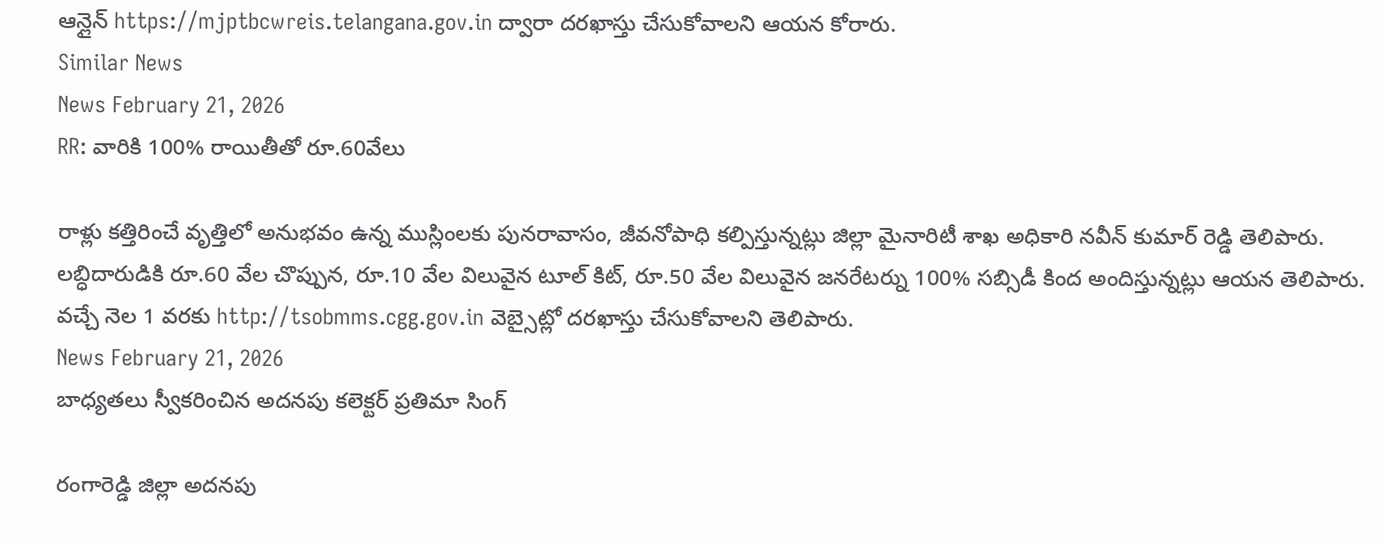ఆన్లైన్ https://mjptbcwreis.telangana.gov.in ద్వారా దరఖాస్తు చేసుకోవాలని ఆయన కోరారు.
Similar News
News February 21, 2026
RR: వారికి 100% రాయితీతో రూ.60వేలు

రాళ్లు కత్తిరించే వృత్తిలో అనుభవం ఉన్న ముస్లింలకు పునరావాసం, జీవనోపాధి కల్పిస్తున్నట్లు జిల్లా మైనారిటీ శాఖ అధికారి నవీన్ కుమార్ రెడ్డి తెలిపారు. లబ్ధిదారుడికి రూ.60 వేల చొప్పున, రూ.10 వేల విలువైన టూల్ కిట్, రూ.50 వేల విలువైన జనరేటర్ను 100% సబ్సిడీ కింద అందిస్తున్నట్లు ఆయన తెలిపారు. వచ్చే నెల 1 వరకు http://tsobmms.cgg.gov.in వెబ్సైట్లో దరఖాస్తు చేసుకోవాలని తెలిపారు.
News February 21, 2026
బాధ్యతలు స్వీకరించిన అదనపు కలెక్టర్ ప్రతిమా సింగ్

రంగారెడ్డి జిల్లా అదనపు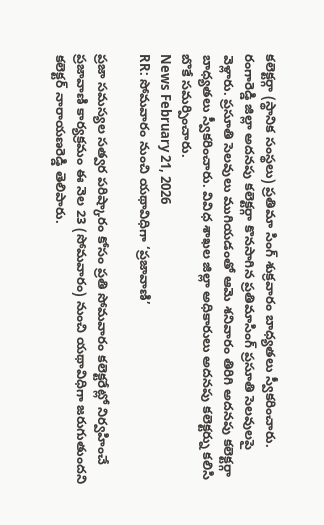కలెక్టర్గా (స్థానిక సంస్థలు) ప్రతిమా సింగ్ శుక్రవారం బాధ్యతలు స్వీకరించారు. రంగారెడ్డి జిల్లా అదనపు కలెక్టర్గా కొనసాగిన ప్రతిమాసింగ్ ప్రసూతి సెలవులపై వెళ్లారు. ప్రసూతి సెలవులు ముగియడంతో ఆమె శనివారం తిరిగి అదనపు కలెక్టర్గా బాధ్యతలు స్వీకరించారు. వివిధ శాఖల జిల్లా అధికారులు అదనపు కలెక్టర్ను కలిసి బొకే సమర్పించారు.
News February 21, 2026
RR: సోమవారం నుంచి యథావిధిగా ‘ప్రజావాణి’

ప్రజా సమస్యల సత్వర పరిష్కారం కోసం ప్రతి సోమవారం కలెక్టరేట్లో నిర్వహించే ప్రజావాణి కార్యక్రమం ఈ నెల 23 (సోమవారం) నుంచి యథావిధిగా జరుగుతుందని కలెక్టర్ నారాయణరెడ్డి తెలిపారు.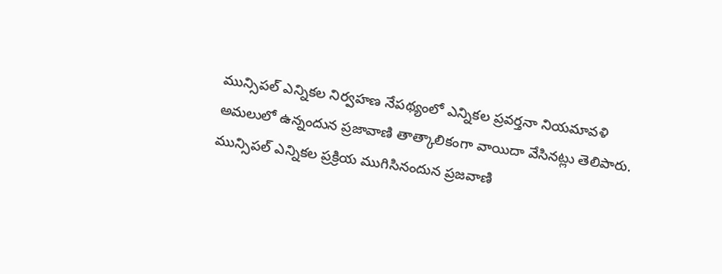మున్సిపల్ ఎన్నికల నిర్వహణ నేపథ్యంలో ఎన్నికల ప్రవర్తనా నియమావళి అమలులో ఉన్నందున ప్రజావాణి తాత్కాలికంగా వాయిదా వేసినట్లు తెలిపారు. మున్సిపల్ ఎన్నికల ప్రక్రియ ముగిసినందున ప్రజవాణి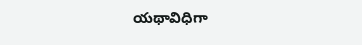యథావిధిగా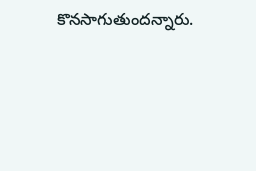కొనసాగుతుందన్నారు.